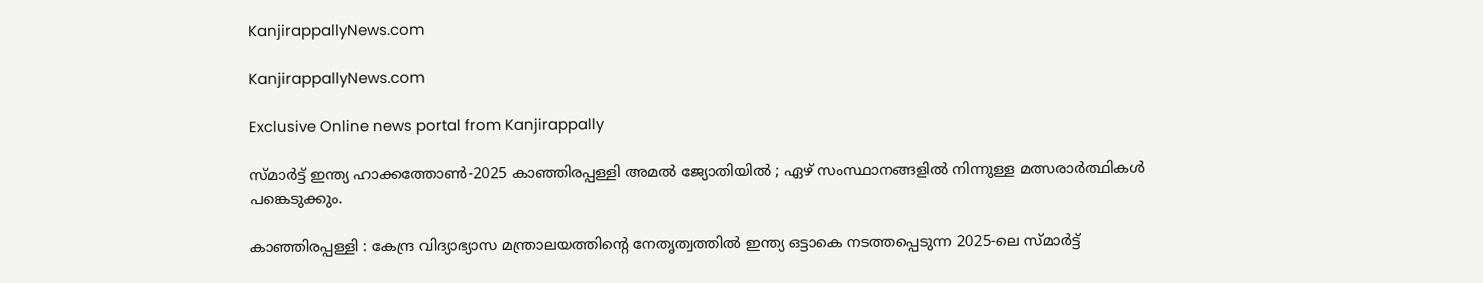KanjirappallyNews.com

KanjirappallyNews.com

Exclusive Online news portal from Kanjirappally

സ്മാർട്ട് ഇന്ത്യ ഹാക്കത്തോൺ-2025 കാഞ്ഞിരപ്പള്ളി അമൽ ജ്യോതിയിൽ ; ഏഴ് സംസ്ഥാനങ്ങളിൽ നിന്നുള്ള മത്സരാർത്ഥികൾ പങ്കെടുക്കും.

കാഞ്ഞിരപ്പള്ളി : കേന്ദ്ര വിദ്യാഭ്യാസ മന്ത്രാലയത്തിന്റെ നേതൃത്വത്തിൽ ഇന്ത്യ ഒട്ടാകെ നടത്തപ്പെടുന്ന 2025-ലെ സ്മാർട്ട്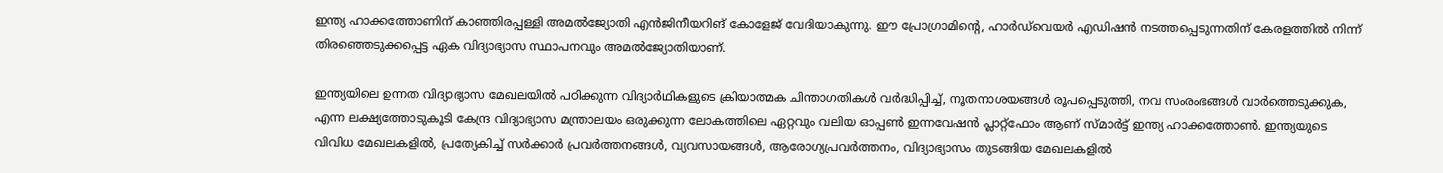ഇന്ത്യ ഹാക്കത്തോണിന് കാഞ്ഞിരപ്പള്ളി അമൽജ്യോതി എൻജിനീയറിങ് കോളേജ് വേദിയാകുന്നു. ഈ പ്രോഗ്രാമിന്റെ, ഹാർഡ്‌വെയർ എഡിഷൻ നടത്തപ്പെടുന്നതിന് കേരളത്തിൽ നിന്ന് തിരഞ്ഞെടുക്കപ്പെട്ട ഏക വിദ്യാഭ്യാസ സ്ഥാപനവും അമൽജ്യോതിയാണ്.

ഇന്ത്യയിലെ ഉന്നത വിദ്യാഭ്യാസ മേഖലയിൽ പഠിക്കുന്ന വിദ്യാർഥികളുടെ ക്രിയാത്മക ചിന്താഗതികൾ വർദ്ധിപ്പിച്ച്, നൂതനാശയങ്ങൾ രൂപപ്പെടുത്തി, നവ സംരംഭങ്ങൾ വാർത്തെടുക്കുക, എന്ന ലക്ഷ്യത്തോടുകൂടി കേന്ദ്ര വിദ്യാഭ്യാസ മന്ത്രാലയം ഒരുക്കുന്ന ലോകത്തിലെ ഏറ്റവും വലിയ ഓപ്പൺ ഇന്നവേഷൻ പ്ലാറ്റ്ഫോം ആണ് സ്മാർട്ട് ഇന്ത്യ ഹാക്കത്തോൺ. ഇന്ത്യയുടെ വിവിധ മേഖലകളിൽ, പ്രത്യേകിച്ച് സർക്കാർ പ്രവർത്തനങ്ങൾ, വ്യവസായങ്ങൾ, ആരോഗ്യപ്രവർത്തനം, വിദ്യാഭ്യാസം തുടങ്ങിയ മേഖലകളിൽ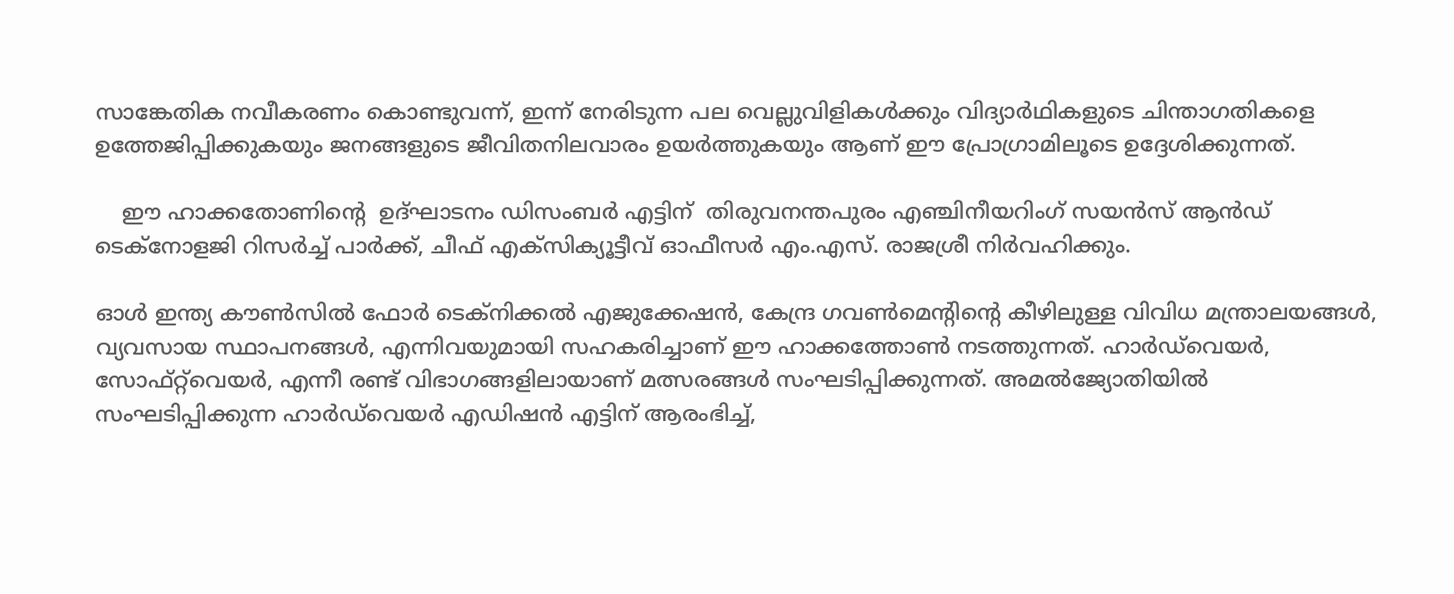സാങ്കേതിക നവീകരണം കൊണ്ടുവന്ന്, ഇന്ന് നേരിടുന്ന പല വെല്ലുവിളികൾക്കും വിദ്യാർഥികളുടെ ചിന്താഗതികളെ ഉത്തേജിപ്പിക്കുകയും ജനങ്ങളുടെ ജീവിതനിലവാരം ഉയർത്തുകയും ആണ് ഈ പ്രോഗ്രാമിലൂടെ ഉദ്ദേശിക്കുന്നത്.

    ഈ ഹാക്കതോണിന്റെ  ഉദ്ഘാടനം ഡിസംബർ എട്ടിന്  തിരുവനന്തപുരം എഞ്ചിനീയറിംഗ് സയൻസ് ആൻഡ് ടെക്നോളജി റിസർച്ച് പാർക്ക്, ചീഫ് എക്സിക്യൂട്ടീവ് ഓഫീസർ എം.എസ്. രാജശ്രീ നിർവഹിക്കും.

ഓൾ ഇന്ത്യ കൗൺസിൽ ഫോർ ടെക്നിക്കൽ എജുക്കേഷൻ, കേന്ദ്ര ഗവൺമെന്റിന്റെ കീഴിലുള്ള വിവിധ മന്ത്രാലയങ്ങൾ, വ്യവസായ സ്ഥാപനങ്ങൾ, എന്നിവയുമായി സഹകരിച്ചാണ് ഈ ഹാക്കത്തോൺ നടത്തുന്നത്. ഹാർഡ്‌വെയർ, സോഫ്റ്റ്‌വെയർ, എന്നീ രണ്ട് വിഭാഗങ്ങളിലായാണ് മത്സരങ്ങൾ സംഘടിപ്പിക്കുന്നത്. അമൽജ്യോതിയിൽ സംഘടിപ്പിക്കുന്ന ഹാർഡ്‌വെയർ എഡിഷൻ എട്ടിന് ആരംഭിച്ച്,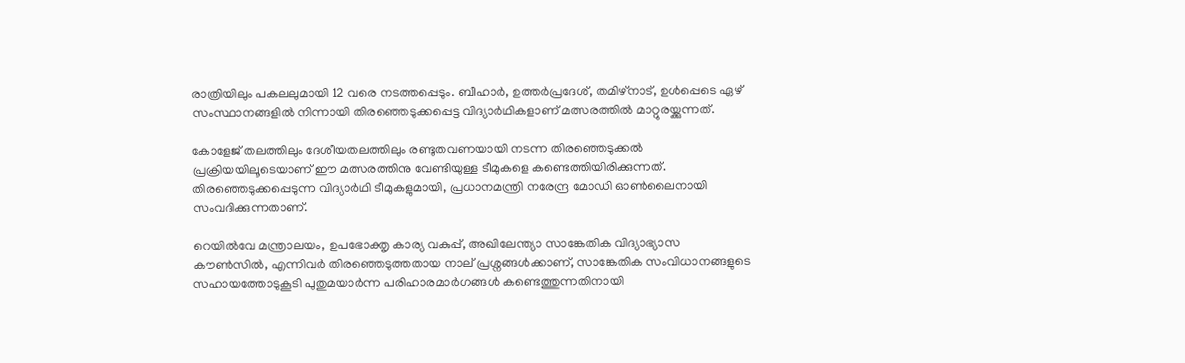രാത്രിയിലും പകലലുമായി 12 വരെ നടത്തപ്പെടും. ബീഹാർ, ഉത്തർപ്രദേശ്, തമിഴ്നാട്, ഉൾപ്പെടെ ഏഴ് സംസ്ഥാനങ്ങളിൽ നിന്നായി തിരഞ്ഞെടുക്കപ്പെട്ട വിദ്യാർഥികളാണ് മത്സരത്തിൽ മാറ്റുരയ്ക്കുന്നത്.

കോളേജ് തലത്തിലും ദേശീയതലത്തിലും രണ്ടുതവണയായി നടന്ന തിരഞ്ഞെടുക്കൽ പ്രക്രിയയിലൂടെയാണ് ഈ മത്സരത്തിനു വേണ്ടിയുള്ള ടീമുകളെ കണ്ടെത്തിയിരിക്കുന്നത്. തിരഞ്ഞെടുക്കപ്പെടുന്ന വിദ്യാർഥി ടീമുകളുമായി, പ്രധാനമന്ത്രി നരേന്ദ്ര മോഡി ഓൺലൈനായി സംവദിക്കുന്നതാണ്.

റെയിൽവേ മന്ത്രാലയം, ഉപഭോക്തൃ കാര്യ വകുപ്പ്, അഖിലേന്ത്യാ സാങ്കേതിക വിദ്യാഭ്യാസ കൗൺസിൽ, എന്നിവർ തിരഞ്ഞെടുത്തതായ നാല് പ്രശ്നങ്ങൾക്കാണ്, സാങ്കേതിക സംവിധാനങ്ങളുടെ സഹായത്തോടുകൂടി പുതുമയാർന്ന പരിഹാരമാർഗങ്ങൾ കണ്ടെത്തുന്നതിനായി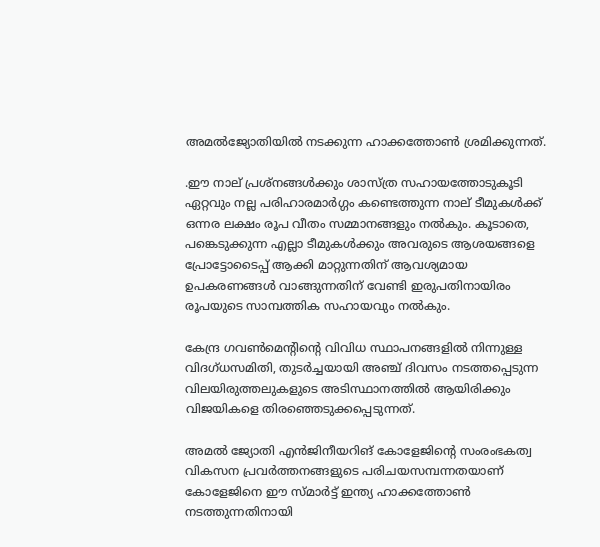അമൽജ്യോതിയിൽ നടക്കുന്ന ഹാക്കത്തോൺ ശ്രമിക്കുന്നത്.

.ഈ നാല് പ്രശ്നങ്ങൾക്കും ശാസ്ത്ര സഹായത്തോടുകൂടി ഏറ്റവും നല്ല പരിഹാരമാർഗ്ഗം കണ്ടെത്തുന്ന നാല് ടീമുകൾക്ക് ഒന്നര ലക്ഷം രൂപ വീതം സമ്മാനങ്ങളും നൽകും. കൂടാതെ, പങ്കെടുക്കുന്ന എല്ലാ ടീമുകൾക്കും അവരുടെ ആശയങ്ങളെ പ്രോട്ടോടൈപ്പ് ആക്കി മാറ്റുന്നതിന് ആവശ്യമായ ഉപകരണങ്ങൾ വാങ്ങുന്നതിന് വേണ്ടി ഇരുപതിനായിരം രൂപയുടെ സാമ്പത്തിക സഹായവും നൽകും.

കേന്ദ്ര ഗവൺമെന്റിന്റെ വിവിധ സ്ഥാപനങ്ങളിൽ നിന്നുള്ള വിദഗ്ധസമിതി, തുടർച്ചയായി അഞ്ച് ദിവസം നടത്തപ്പെടുന്ന വിലയിരുത്തലുകളുടെ അടിസ്ഥാനത്തിൽ ആയിരിക്കും വിജയികളെ തിരഞ്ഞെടുക്കപ്പെടുന്നത്.

അമൽ ജ്യോതി എൻജിനീയറിങ് കോളേജിന്റെ സംരംഭകത്വ വികസന പ്രവർത്തനങ്ങളുടെ പരിചയസമ്പന്നതയാണ് കോളേജിനെ ഈ സ്മാർട്ട് ഇന്ത്യ ഹാക്കത്തോൺ നടത്തുന്നതിനായി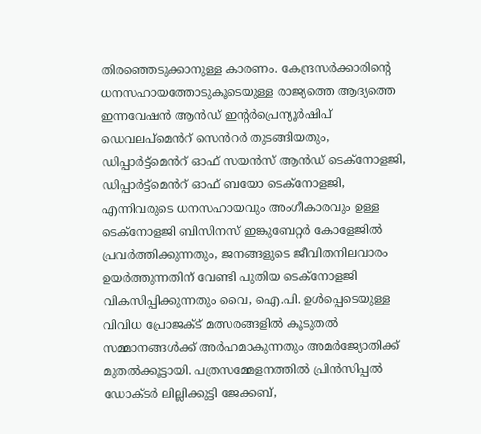തിരഞ്ഞെടുക്കാനുള്ള കാരണം. കേന്ദ്രസർക്കാരിന്റെ ധനസഹായത്തോടുകൂടെയുള്ള രാജ്യത്തെ ആദ്യത്തെ ഇന്നവേഷൻ ആൻഡ് ഇന്റർപ്രെന്യൂർഷിപ് ഡെവലപ്മെൻറ് സെൻറർ തുടങ്ങിയതും, ഡിപ്പാർട്ട്മെൻറ് ഓഫ് സയൻസ് ആൻഡ് ടെക്നോളജി, ഡിപ്പാർട്ട്മെൻറ് ഓഫ് ബയോ ടെക്നോളജി, എന്നിവരുടെ ധനസഹായവും അംഗീകാരവും ഉള്ള ടെക്നോളജി ബിസിനസ് ഇങ്കുബേറ്റർ കോളേജിൽ പ്രവർത്തിക്കുന്നതും, ജനങ്ങളുടെ ജീവിതനിലവാരം ഉയർത്തുന്നതിന് വേണ്ടി പുതിയ ടെക്നോളജി വികസിപ്പിക്കുന്നതും വൈ, ഐ.പി. ഉൾപ്പെടെയുള്ള വിവിധ പ്രോജക്ട് മത്സരങ്ങളിൽ കൂടുതൽ സമ്മാനങ്ങൾക്ക് അർഹമാകുന്നതും അമർജ്യോതിക്ക് മുതൽക്കൂട്ടായി. പത്രസമ്മേളനത്തിൽ പ്രിൻസിപ്പൽ ഡോക്ടർ ലില്ലിക്കുട്ടി ജേക്കബ്,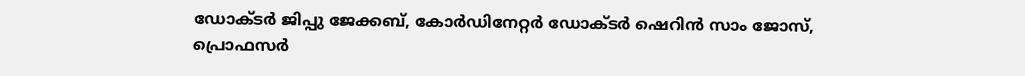ഡോക്ടർ ജിപ്പു ജേക്കബ്, കോർഡിനേറ്റർ ഡോക്ടർ ഷെറിൻ സാം ജോസ്, പ്രൊഫസർ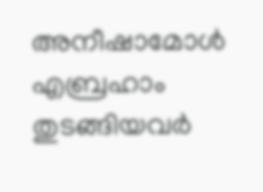അനീഷാമോൾ എബ്രഹാം തുടങ്ങിയവർ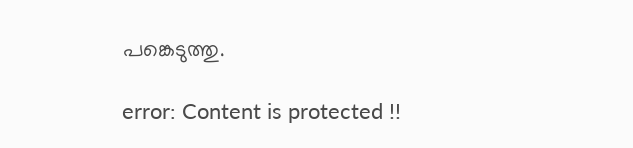പങ്കെടുത്തു.

error: Content is protected !!